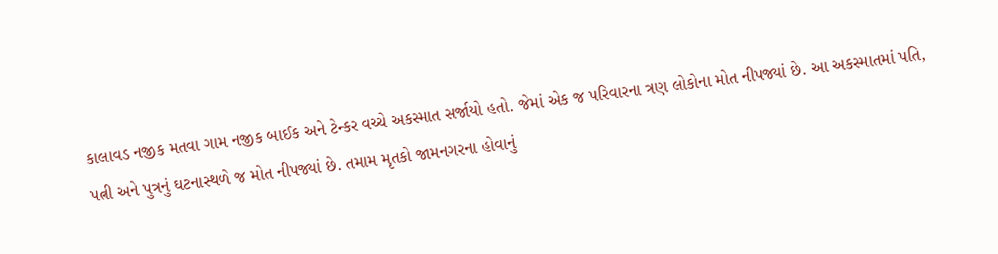કાલાવડ નજીક મતવા ગામ નજીક બાઈક અને ટેન્કર વચ્ચે અકસ્માત સર્જાયો હતો. જેમાં એક જ પરિવારના ત્રણ લોકોના મોત નીપજ્યાં છે. આ અકસ્માતમાં પતિ, પત્ની અને પુત્રનું ઘટનાસ્થળે જ મોત નીપજ્યાં છે. તમામ મૃતકો જામનગરના હોવાનું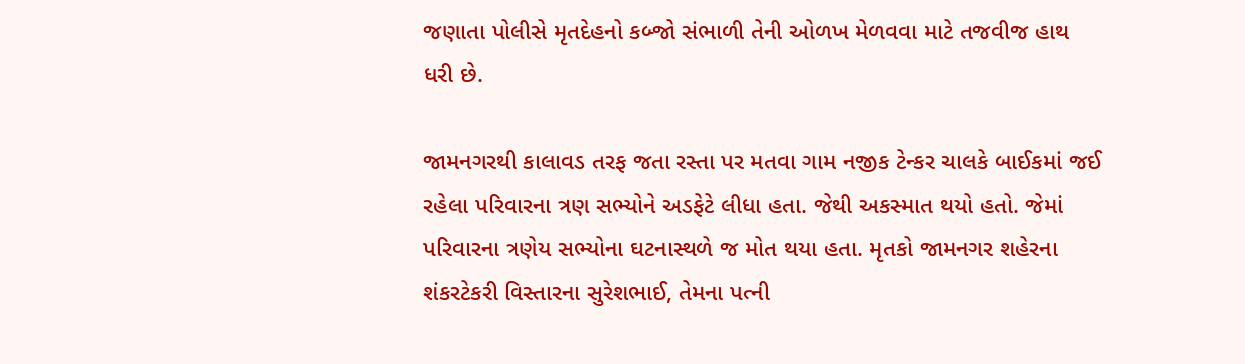જણાતા પોલીસે મૃતદેહનો કબ્જો સંભાળી તેની ઓળખ મેળવવા માટે તજવીજ હાથ ધરી છે.

જામનગરથી કાલાવડ તરફ જતા રસ્તા પર મતવા ગામ નજીક ટેન્કર ચાલકે બાઈકમાં જઈ રહેલા પરિવારના ત્રણ સભ્યોને અડફેટે લીધા હતા. જેથી અકસ્માત થયો હતો. જેમાં પરિવારના ત્રણેય સભ્યોના ઘટનાસ્થળે જ મોત થયા હતા. મૃતકો જામનગર શહેરના શંકરટેકરી વિસ્તારના સુરેશભાઈ, તેમના પત્ની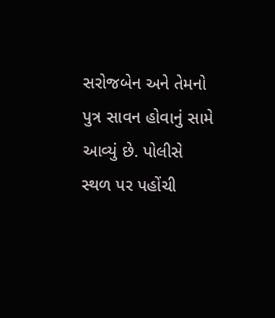સરોજબેન અને તેમનો પુત્ર સાવન હોવાનું સામે આવ્યું છે. પોલીસે સ્થળ પર પહોંચી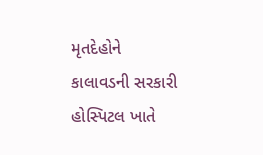મૃતદેહોને કાલાવડની સરકારી હોસ્પિટલ ખાતે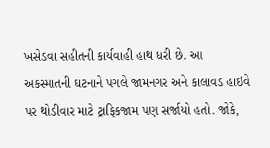ખસેડવા સહીતની કાર્યવાહી હાથ ધરી છે. આ અકસ્માતની ઘટનાને પગલે જામનગર અને કાલાવડ હાઇવે પર થોડીવાર માટે ટ્રાફિકજામ પણ સર્જાયો હતો. જોકે,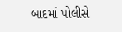બાદમાં પોલીસે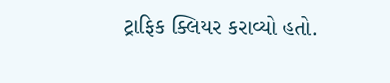ટ્રાફિક ક્લિયર કરાવ્યો હતો.